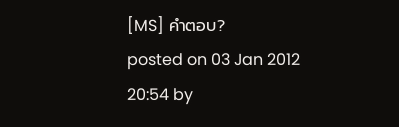[MS] คำตอบ?
posted on 03 Jan 2012 20:54 by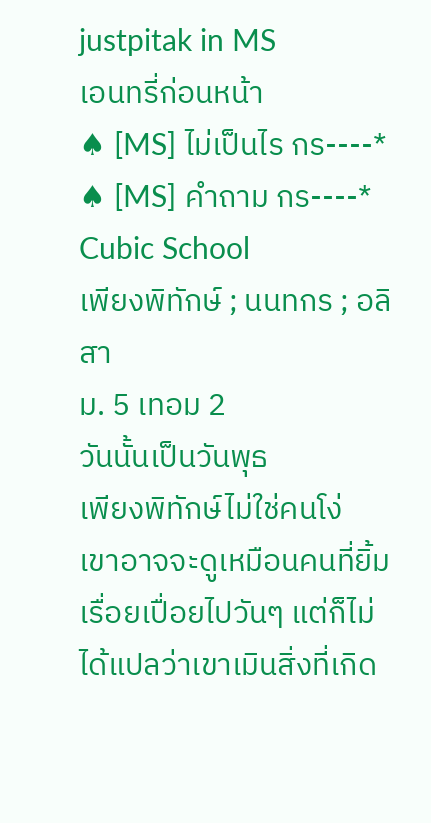justpitak in MS
เอนทรี่ก่อนหน้า
♠ [MS] ไม่เป็นไร กร----*
♠ [MS] คำถาม กร----*
Cubic School
เพียงพิทักษ์ ; นนทกร ; อลิสา
ม. 5 เทอม 2
วันนั้นเป็นวันพุธ
เพียงพิทักษ์ไม่ใช่คนโง่
เขาอาจจะดูเหมือนคนที่ยิ้มเรื่อยเปื่อยไปวันๆ แต่ก็ไม่ได้แปลว่าเขาเมินสิ่งที่เกิด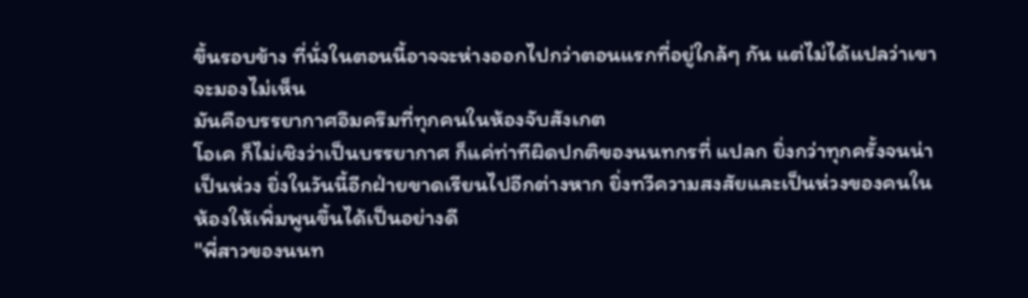ขึ้นรอบข้าง ที่นั่งในตอนนี้อาจจะห่างออกไปกว่าตอนแรกที่อยู่ใกล้ๆ กัน แต่ไม่ได้แปลว่าเขาจะมองไม่เห็น
มันคือบรรยากาศอึมครึมที่ทุกคนในห้องจับสังเกต
โอเค ก็ไม่เชิงว่าเป็นบรรยากาศ ก็แค่ท่าทีผิดปกติของนนทกรที่ แปลก ยิ่งกว่าทุกครั้งจนน่าเป็นห่วง ยิ่งในวันนี้อีกฝ่ายขาดเรียนไปอีกต่างหาก ยิ่งทวีความสงสัยและเป็นห่วงของคนในห้องให้เพิ่มพูนขึ้นได้เป็นอย่างดี
"พี่สาวของนนท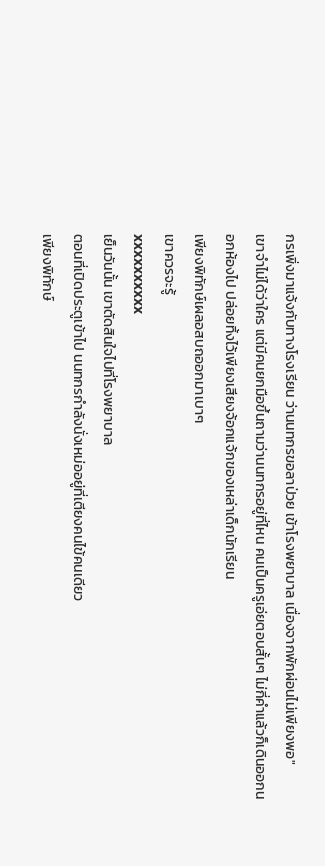กรเพิ่งมาแจ้งกับทางโรงเรียน ว่านนทกรขอลาป่วย เข้าโรงพยาบาล เนื่องจากพักผ่อนไม่เพียงพอ"
เขาจำไม่ได้ว่าใคร แต่มีคนยกมือขึ้นถามว่านนทกรอยู่ที่ไหน คนเป็นครูเอ่ยตอบสั้นๆ ไม่กี่คำแล้วก็เดินออกนอกห้องไป ปล่อยทิ้งไว้เพียงเสียงจ้อกแจ้กของเหล่าเด็กนักเรียน
เพียงพิทักษ์เผลอสบถออกมาเบาๆ
เขาควรจะรู้
xxxxxxxxxx
เย็นวันนั้น เขาตัดสินใจไปที่โรงพยาบาล
ตอนที่เปิดประตูเข้าไป นนทกรกำลังนั่งเหม่ออยู่ที่เตียงคนไข้คนเดียว
เพียงพิทักษ์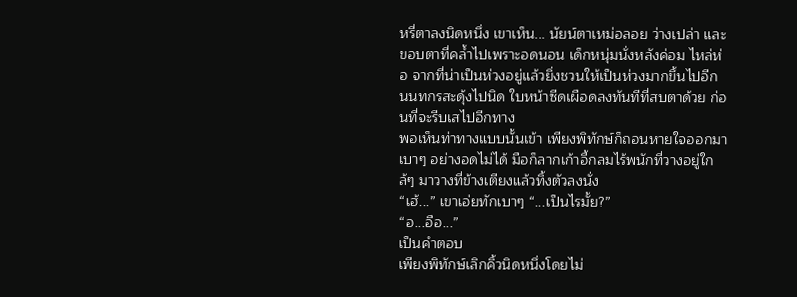หรี่ตาลงนิดหนึ่ง เขาเห็น... นัยน์ตาเหม่อลอย ว่างเปล่า และขอบตาที่คล้ำไปเพราะอดนอน เด็กหนุ่มนั่งหลังค่อม ไหล่ห่อ จากที่น่าเป็นห่วงอยู่แล้วยิ่งชวนให้เป็นห่วงมากขึ้นไปอีก
นนทกรสะดุ้งไปนิด ใบหน้าซีดเผือดลงทันทีที่สบตาด้วย ก่อนที่จะรีบเสไปอีกทาง
พอเห็นท่าทางแบบนั้นเข้า เพียงพิทักษ์ก็ถอนหายใจออกมาเบาๆ อย่างอดไม่ได้ มือก็ลากเก้าอี้กลมไร้พนักที่วางอยู่ใกล้ๆ มาวางที่ข้างเตียงแล้วทิ้งตัวลงนั่ง
“เฮ้...” เขาเอ่ยทักเบาๆ “...เป็นไรมั้ย?”
“อ...อือ...”
เป็นคำตอบ
เพียงพิทักษ์เลิกคิ้วนิดหนึ่งโดยไม่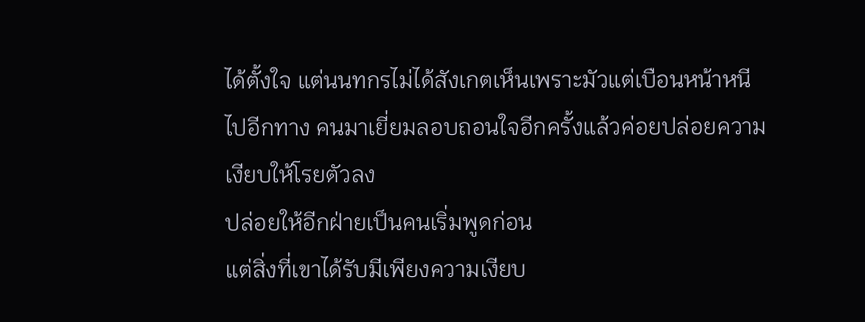ได้ตั้งใจ แต่นนทกรไม่ได้สังเกตเห็นเพราะมัวแต่เบือนหน้าหนีไปอีกทาง คนมาเยี่ยมลอบถอนใจอีกครั้งแล้วค่อยปล่อยความเงียบให้โรยตัวลง
ปล่อยให้อีกฝ่ายเป็นคนเริ่มพูดก่อน
แต่สิ่งที่เขาได้รับมีเพียงความเงียบ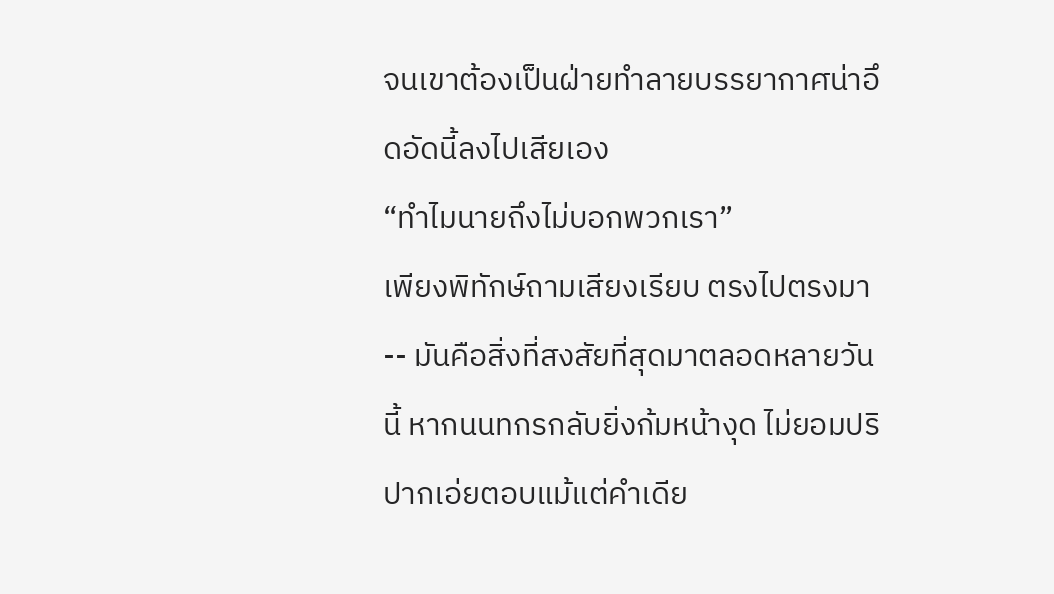จนเขาต้องเป็นฝ่ายทำลายบรรยากาศน่าอึดอัดนี้ลงไปเสียเอง
“ทำไมนายถึงไม่บอกพวกเรา”
เพียงพิทักษ์ถามเสียงเรียบ ตรงไปตรงมา -- มันคือสิ่งที่สงสัยที่สุดมาตลอดหลายวันนี้ หากนนทกรกลับยิ่งก้มหน้างุด ไม่ยอมปริปากเอ่ยตอบแม้แต่คำเดีย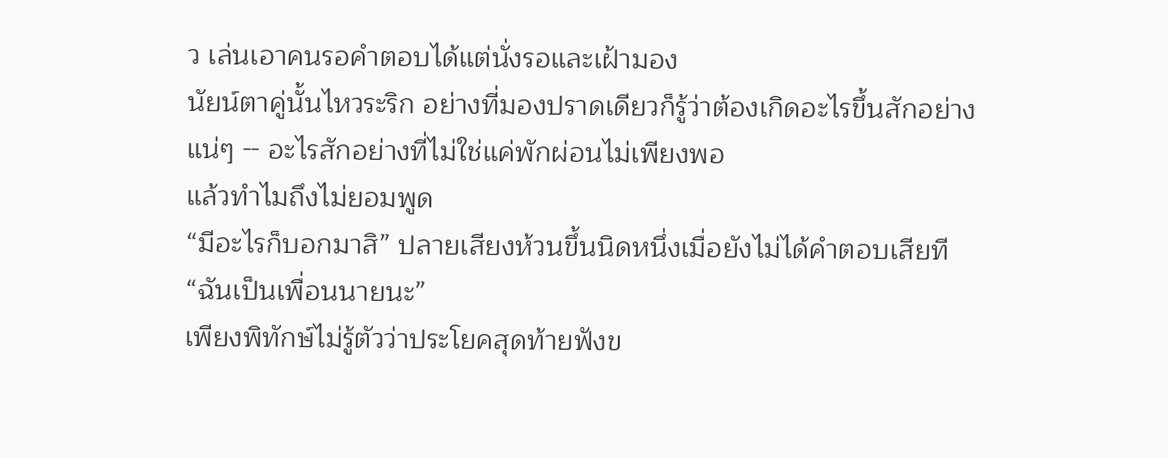ว เล่นเอาคนรอคำตอบได้แต่นั่งรอและเฝ้ามอง
นัยน์ตาคู่นั้นไหวระริก อย่างที่มองปราดเดียวก็รู้ว่าต้องเกิดอะไรขึ้นสักอย่างแน่ๆ -- อะไรสักอย่างที่ไม่ใช่แค่พักผ่อนไม่เพียงพอ
แล้วทำไมถึงไม่ยอมพูด
“มีอะไรก็บอกมาสิ” ปลายเสียงห้วนขึ้นนิดหนึ่งเมื่อยังไม่ได้คำตอบเสียที “ฉันเป็นเพื่อนนายนะ”
เพียงพิทักษ์ไม่รู้ตัวว่าประโยคสุดท้ายฟังข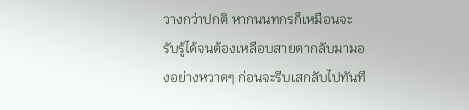วางกว่าปกติ หากนนทกรก็เหมือนจะรับรู้ได้จนต้องเหลือบสายตากลับมามองอย่างหวาดๆ ก่อนจะรีบเสกลับไปทันที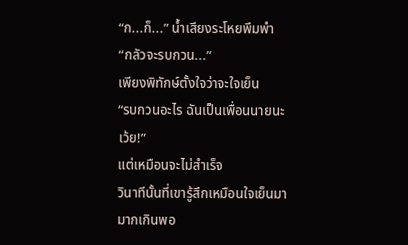“ก...ก็...” น้ำเสียงระโหยพึมพำ “กลัวจะรบกวน...”
เพียงพิทักษ์ตั้งใจว่าจะใจเย็น
“รบกวนอะไร ฉันเป็นเพื่อนนายนะเว้ย!”
แต่เหมือนจะไม่สำเร็จ
วินาทีนั้นที่เขารู้สึกเหมือนใจเย็นมามากเกินพอ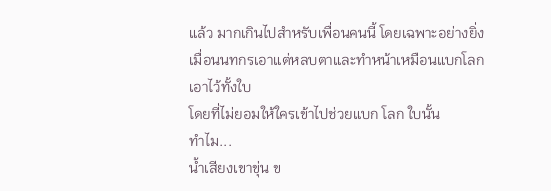แล้ว มากเกินไปสำหรับเพื่อนคนนี้ โดยเฉพาะอย่างยิ่งเมื่อนนทกรเอาแต่หลบตาและทำหน้าเหมือนแบกโลกเอาไว้ทั้งใบ
โดยที่ไม่ยอมให้ใครเข้าไปช่วยแบก โลก ใบนั้น
ทำไม...
น้ำเสียงเขาขุ่น ข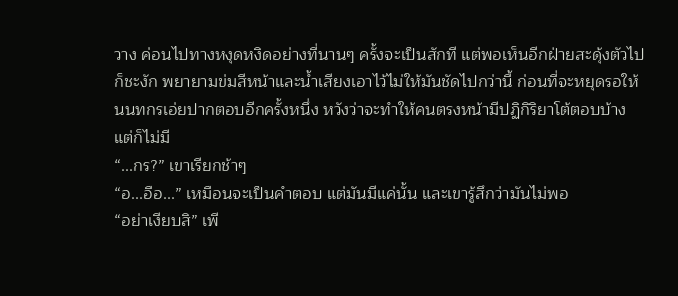วาง ค่อนไปทางหงุดหงิดอย่างที่นานๆ ครั้งจะเป็นสักที แต่พอเห็นอีกฝ่ายสะดุ้งตัวไปก็ชะงัก พยายามข่มสีหน้าและน้ำเสียงเอาไว้ไม่ให้มันชัดไปกว่านี้ ก่อนที่จะหยุดรอให้นนทกรเอ่ยปากตอบอีกครั้งหนึ่ง หวังว่าจะทำให้คนตรงหน้ามีปฏิกิริยาโต้ตอบบ้าง
แต่ก็ไม่มี
“...กร?” เขาเรียกช้าๆ
“อ...อือ...” เหมือนจะเป็นคำตอบ แต่มันมีแค่นั้น และเขารู้สึกว่ามันไม่พอ
“อย่าเงียบสิ” เพี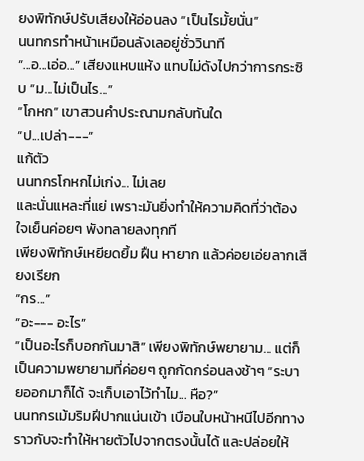ยงพิทักษ์ปรับเสียงให้อ่อนลง “เป็นไรมั้ยนั่น”
นนทกรทำหน้าเหมือนลังเลอยู่ชั่ววินาที
“...อ...เอ่อ...” เสียงแหบแห้ง แทบไม่ดังไปกว่าการกระซิบ “ม...ไม่เป็นไร...”
“โกหก” เขาสวนคำประณามกลับทันใด
“ป...เปล่า---”
แก้ตัว
นนทกรโกหกไม่เก่ง... ไม่เลย
และนั่นแหละที่แย่ เพราะมันยิ่งทำให้ความคิดที่ว่าต้องใจเย็นค่อยๆ พังทลายลงทุกที
เพียงพิทักษ์เหยียดยิ้ม ฝืน หายาก แล้วค่อยเอ่ยลากเสียงเรียก
“กร...”
“อะ--- อะไร”
“เป็นอะไรก็บอกกันมาสิ” เพียงพิทักษ์พยายาม... แต่ก็เป็นความพยายามที่ค่อยๆ ถูกกัดกร่อนลงช้าๆ “ระบายออกมาก็ได้ จะเก็บเอาไว้ทำไม... หือ?”
นนทกรเม้มริมฝีปากแน่นเข้า เบือนใบหน้าหนีไปอีกทางราวกับจะทำให้หายตัวไปจากตรงนั้นได้ และปล่อยให้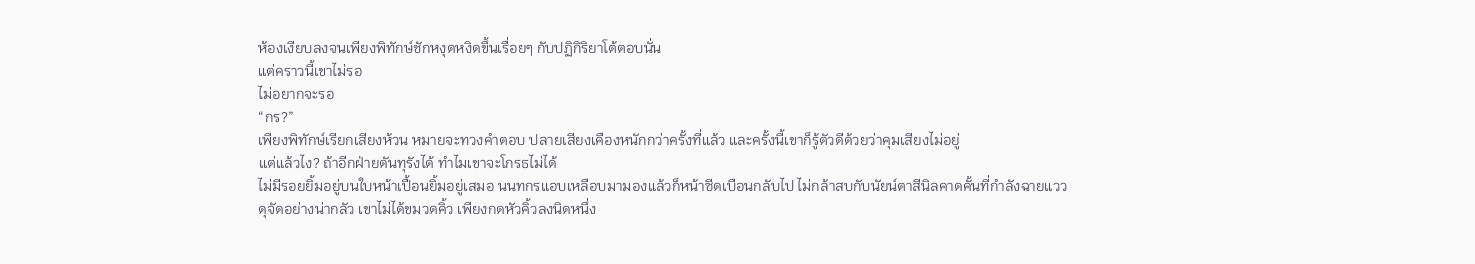ห้องเงียบลงจนเพียงพิทักษ์ชักหงุดหงิดขึ้นเรื่อยๆ กับปฏิกิริยาโต้ตอบนั่น
แต่คราวนี้เขาไม่รอ
ไม่อยากจะรอ
“กร?”
เพียงพิทักษ์เรียกเสียงห้วน หมายจะทวงคำตอบ ปลายเสียงเคืองหนักกว่าครั้งที่แล้ว และครั้งนี้เขาก็รู้ตัวดีด้วยว่าคุมเสียงไม่อยู่
แต่แล้วไง? ถ้าอีกฝ่ายดันทุรังได้ ทำไมเขาจะโกรธไม่ได้
ไม่มีรอยยิ้มอยู่บนใบหน้าเปื้อนยิ้มอยู่เสมอ นนทกรแอบเหลือบมามองแล้วก็หน้าซีดเบือนกลับไป ไม่กล้าสบกับนัยน์ตาสีนิลคาดคั้นที่กำลังฉายแววดุจัดอย่างน่ากลัว เขาไม่ได้ขมวดคิ้ว เพียงกดหัวคิ้วลงนิดหนึ่ง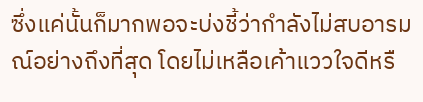ซึ่งแค่นั้นก็มากพอจะบ่งชี้ว่ากำลังไม่สบอารมณ์อย่างถึงที่สุด โดยไม่เหลือเค้าแววใจดีหรื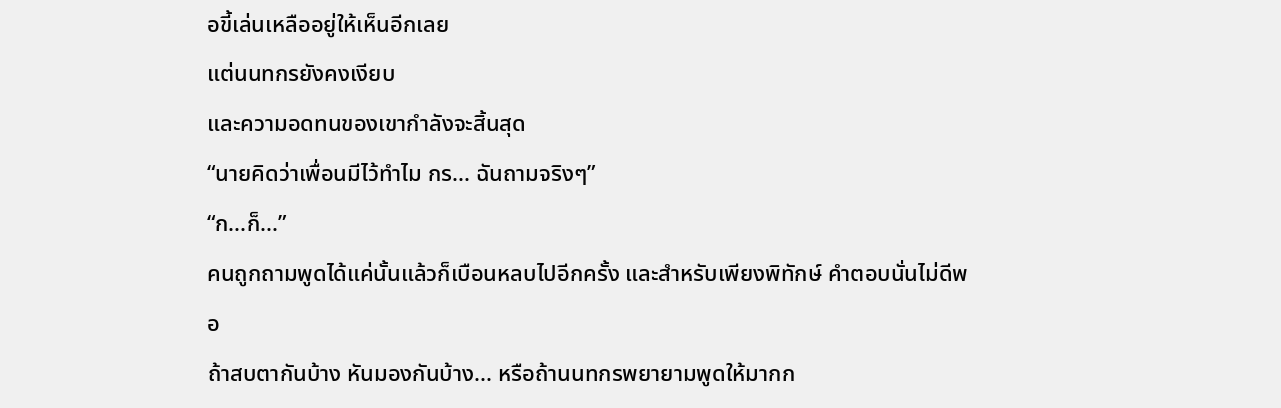อขี้เล่นเหลืออยู่ให้เห็นอีกเลย
แต่นนทกรยังคงเงียบ
และความอดทนของเขากำลังจะสิ้นสุด
“นายคิดว่าเพื่อนมีไว้ทำไม กร... ฉันถามจริงๆ”
“ก...ก็...”
คนถูกถามพูดได้แค่นั้นแล้วก็เบือนหลบไปอีกครั้ง และสำหรับเพียงพิทักษ์ คำตอบนั่นไม่ดีพอ
ถ้าสบตากันบ้าง หันมองกันบ้าง... หรือถ้านนทกรพยายามพูดให้มากก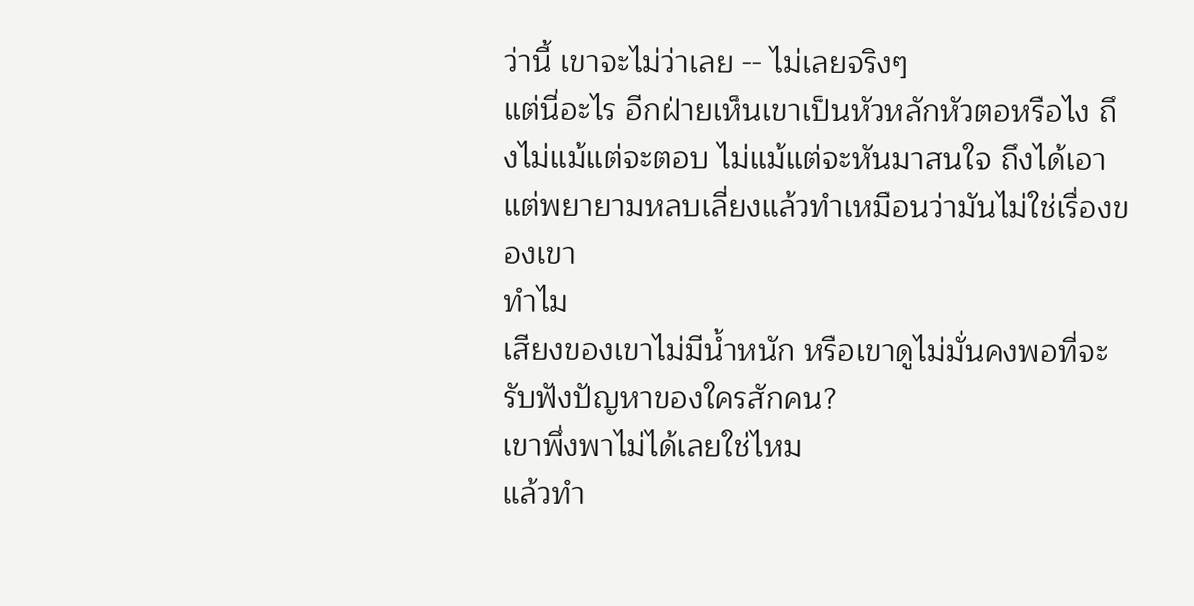ว่านี้ เขาจะไม่ว่าเลย -- ไม่เลยจริงๆ
แต่นี่อะไร อีกฝ่ายเห็นเขาเป็นหัวหลักหัวตอหรือไง ถึงไม่แม้แต่จะตอบ ไม่แม้แต่จะหันมาสนใจ ถึงได้เอาแต่พยายามหลบเลี่ยงแล้วทำเหมือนว่ามันไม่ใช่เรื่องของเขา
ทำไม
เสียงของเขาไม่มีน้ำหนัก หรือเขาดูไม่มั่นคงพอที่จะรับฟังปัญหาของใครสักคน?
เขาพึ่งพาไม่ได้เลยใช่ไหม
แล้วทำ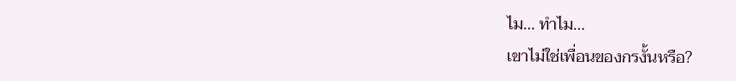ไม... ทำไม...
เขาไม่ใช่เพื่อนของกรงั้นหรือ?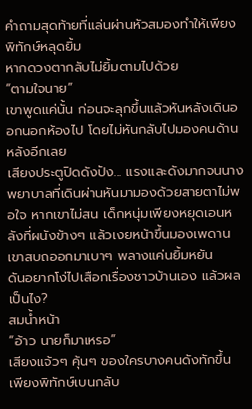คำถามสุดท้ายที่แล่นผ่านหัวสมองทำให้เพียงพิทักษ์หลุดยิ้ม
หากดวงตากลับไม่ยิ้มตามไปด้วย
“ตามใจนาย”
เขาพูดแค่นั้น ก่อนจะลุกขึ้นแล้วหันหลังเดินออกนอกห้องไป โดยไม่หันกลับไปมองคนด้านหลังอีกเลย
เสียงประตูปิดดังปัง... แรงและดังมากจนนางพยาบาลที่เดินผ่านหันมามองด้วยสายตาไม่พอใจ หากเขาไม่สน เด็กหนุ่มเพียงหยุดเอนหลังที่ผนังข้างๆ แล้วเงยหน้าขึ้นมองเพดาน
เขาสบถออกมาเบาๆ พลางแค่นยิ้มหยัน
ดันอยากโง่ไปเสือกเรื่องชาวบ้านเอง แล้วผลเป็นไง?
สมน้ำหน้า
“อ้าว นายก็มาเหรอ”
เสียงแจ้วๆ คุ้นๆ ของใครบางคนดังทักขึ้น เพียงพิทักษ์เบนกลับ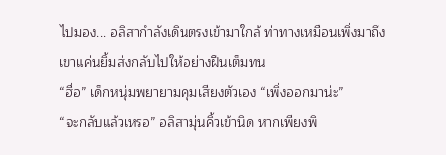ไปมอง... อลิสากำลังเดินตรงเข้ามาใกล้ ท่าทางเหมือนเพิ่งมาถึง
เขาแค่นยิ้มส่งกลับไปให้อย่างฝืนเต็มทน
“ฮื่อ” เด็กหนุ่มพยายามคุมเสียงตัวเอง “เพิ่งออกมาน่ะ”
“จะกลับแล้วเหรอ” อลิสามุ่นคิ้วเข้านิด หากเพียงพิ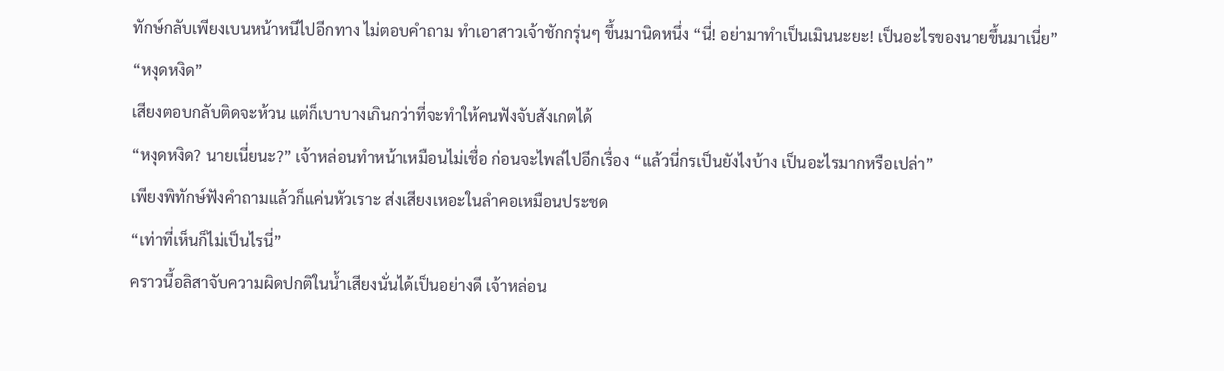ทักษ์กลับเพียงเบนหน้าหนีไปอีกทาง ไม่ตอบคำถาม ทำเอาสาวเจ้าชักกรุ่นๆ ขึ้นมานิดหนึ่ง “นี่! อย่ามาทำเป็นเมินนะยะ! เป็นอะไรของนายขึ้นมาเนี่ย”
“หงุดหงิด”
เสียงตอบกลับติดจะห้วน แต่ก็เบาบางเกินกว่าที่จะทำให้คนฟังจับสังเกตได้
“หงุดหงิด? นายเนี่ยนะ?” เจ้าหล่อนทำหน้าเหมือนไม่เชื่อ ก่อนจะไพล่ไปอีกเรื่อง “แล้วนี่กรเป็นยังไงบ้าง เป็นอะไรมากหรือเปล่า”
เพียงพิทักษ์ฟังคำถามแล้วก็แค่นหัวเราะ ส่งเสียงเหอะในลำคอเหมือนประชด
“เท่าที่เห็นก็ไม่เป็นไรนี่”
คราวนี้อลิสาจับความผิดปกติในน้ำเสียงนั่นได้เป็นอย่างดี เจ้าหล่อน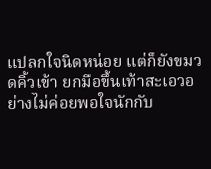แปลกใจนิดหน่อย แต่ก็ยังขมวดคิ้วเข้า ยกมือขึ้นเท้าสะเอวอย่างไม่ค่อยพอใจนักกับ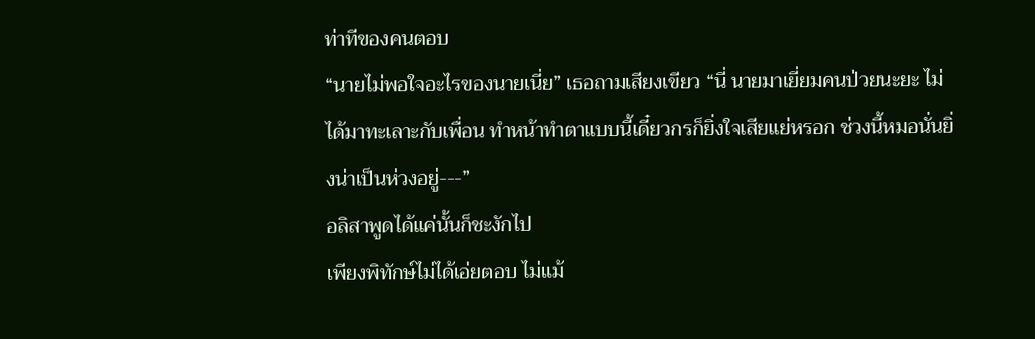ท่าทีของคนตอบ
“นายไม่พอใจอะไรของนายเนี่ย” เธอถามเสียงเขียว “นี่ นายมาเยี่ยมคนป่วยนะยะ ไม่ได้มาทะเลาะกับเพื่อน ทำหน้าทำตาแบบนี้เดี๋ยวกรก็ยิ่งใจเสียแย่หรอก ช่วงนี้หมอนั่นยิ่งน่าเป็นห่วงอยู่---”
อลิสาพูดได้แค่นั้นก็ชะงักไป
เพียงพิทักษ์ไม่ได้เอ่ยตอบ ไม่แม้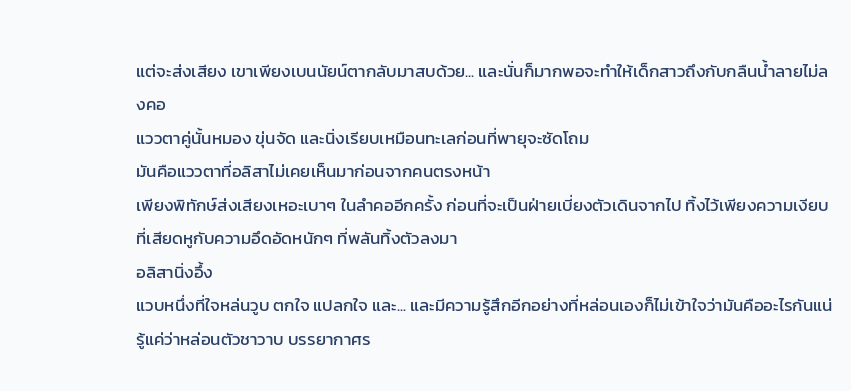แต่จะส่งเสียง เขาเพียงเบนนัยน์ตากลับมาสบด้วย... และนั่นก็มากพอจะทำให้เด็กสาวถึงกับกลืนน้ำลายไม่ลงคอ
แววตาคู่นั้นหมอง ขุ่นจัด และนิ่งเรียบเหมือนทะเลก่อนที่พายุจะซัดโถม
มันคือแววตาที่อลิสาไม่เคยเห็นมาก่อนจากคนตรงหน้า
เพียงพิทักษ์ส่งเสียงเหอะเบาๆ ในลำคออีกครั้ง ก่อนที่จะเป็นฝ่ายเบี่ยงตัวเดินจากไป ทิ้งไว้เพียงความเงียบที่เสียดหูกับความอึดอัดหนักๆ ที่พลันทิ้งตัวลงมา
อลิสานิ่งอึ้ง
แวบหนึ่งที่ใจหล่นวูบ ตกใจ แปลกใจ และ... และมีความรู้สึกอีกอย่างที่หล่อนเองก็ไม่เข้าใจว่ามันคืออะไรกันแน่ รู้แค่ว่าหล่อนตัวชาวาบ บรรยากาศร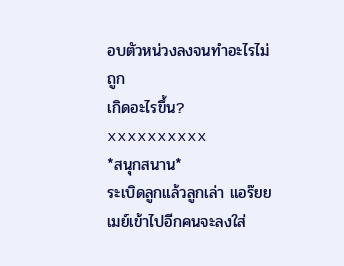อบตัวหน่วงลงจนทำอะไรไม่ถูก
เกิดอะไรขึ้น?
xxxxxxxxxx
*สนุกสนาน*
ระเบิดลูกแล้วลูกเล่า แอร๊ยย
เมย์เข้าไปอีกคนจะลงใส่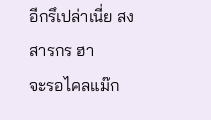อีกรึเปล่าเนี่ย สงสารกร ฮา
จะรอไคลแม๊ก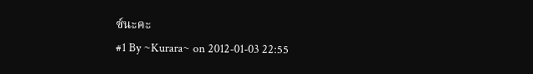ซ์นะคะ
#1 By ~Kurara~ on 2012-01-03 22:55